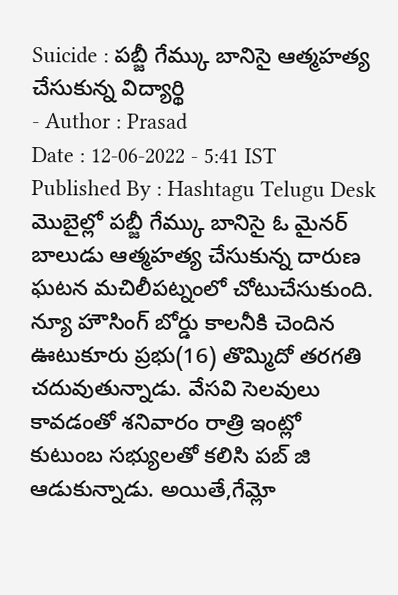Suicide : పబ్జీ గేమ్కు బానిసై ఆత్మహత్య చేసుకున్న విద్యార్థి
- Author : Prasad
Date : 12-06-2022 - 5:41 IST
Published By : Hashtagu Telugu Desk
మొబైల్లో పబ్జీ గేమ్కు బానిసై ఓ మైనర్ బాలుడు ఆత్మహత్య చేసుకున్న దారుణ ఘటన మచిలీపట్నంలో చోటుచేసుకుంది. న్యూ హౌసింగ్ బోర్డు కాలనీకి చెందిన ఊటుకూరు ప్రభు(16) తొమ్మిదో తరగతి చదువుతున్నాడు. వేసవి సెలవులు కావడంతో శనివారం రాత్రి ఇంట్లో కుటుంబ సభ్యులతో కలిసి పబ్ జి ఆడుకున్నాడు. అయితే,గేమ్లో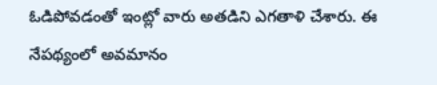ఓడిపోవడంతో ఇంట్లో వారు అతడిని ఎగతాళి చేశారు. ఈ నేపథ్యంలో అవమానం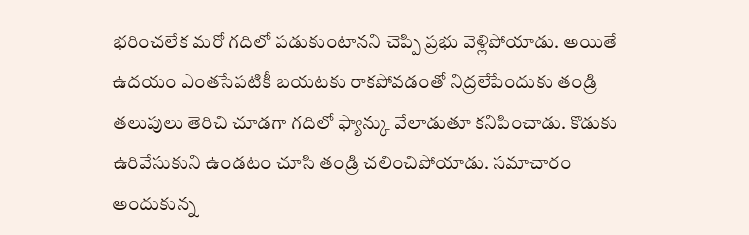భరించలేక మరో గదిలో పడుకుంటానని చెప్పి ప్రభు వెళ్లిపోయాడు. అయితే ఉదయం ఎంతసేపటికీ బయటకు రాకపోవడంతో నిద్రలేపేందుకు తండ్రి తలుపులు తెరిచి చూడగా గదిలో ఫ్యాన్కు వేలాడుతూ కనిపించాడు. కొడుకు ఉరివేసుకుని ఉండటం చూసి తండ్రి చలించిపోయాడు. సమాచారం అందుకున్న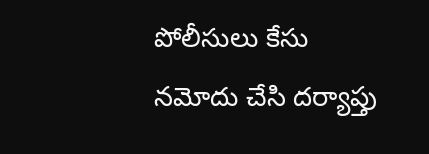పోలీసులు కేసు నమోదు చేసి దర్యాప్తు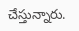చేస్తున్నారు.